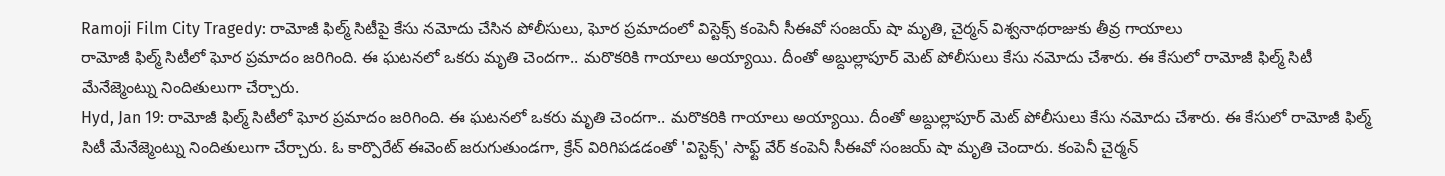Ramoji Film City Tragedy: రామోజీ ఫిల్మ్ సిటీపై కేసు నమోదు చేసిన పోలీసులు, ఘోర ప్రమాదంలో విస్టెక్స్ కంపెనీ సీఈవో సంజయ్ షా మృతి, చైర్మన్ విశ్వనాథరాజుకు తీవ్ర గాయాలు
రామోజీ ఫిల్మ్ సిటీలో ఘోర ప్రమాదం జరిగింది. ఈ ఘటనలో ఒకరు మృతి చెందగా.. మరొకరికి గాయాలు అయ్యాయి. దీంతో అబ్దుల్లాపూర్ మెట్ పోలీసులు కేసు నమోదు చేశారు. ఈ కేసులో రామోజీ ఫిల్మ్ సిటీ మేనేజ్మెంట్ను నిందితులుగా చేర్చారు.
Hyd, Jan 19: రామోజీ ఫిల్మ్ సిటీలో ఘోర ప్రమాదం జరిగింది. ఈ ఘటనలో ఒకరు మృతి చెందగా.. మరొకరికి గాయాలు అయ్యాయి. దీంతో అబ్దుల్లాపూర్ మెట్ పోలీసులు కేసు నమోదు చేశారు. ఈ కేసులో రామోజీ ఫిల్మ్ సిటీ మేనేజ్మెంట్ను నిందితులుగా చేర్చారు. ఓ కార్పొరేట్ ఈవెంట్ జరుగుతుండగా, క్రేన్ విరిగిపడడంతో 'విస్టెక్స్' సాఫ్ట్ వేర్ కంపెనీ సీఈవో సంజయ్ షా మృతి చెందారు. కంపెనీ చైర్మన్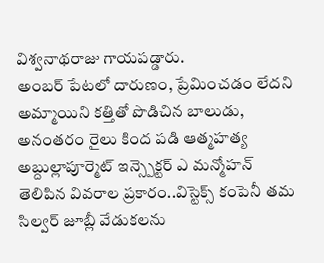విశ్వనాథరాజు గాయపడ్డారు.
అంబర్ పేటలో దారుణం, ప్రేమించడం లేదని అమ్మాయిని కత్తితో పొడిచిన బాలుడు, అనంతరం రైలు కింద పడి ఆత్మహత్య
అబ్దుల్లాపూర్మెట్ ఇన్స్పెక్టర్ ఎ మన్మోహన్ తెలిపిన వివరాల ప్రకారం..విస్టెక్స్ కంపెనీ తమ సిల్వర్ జూబ్లీ వేడుకలను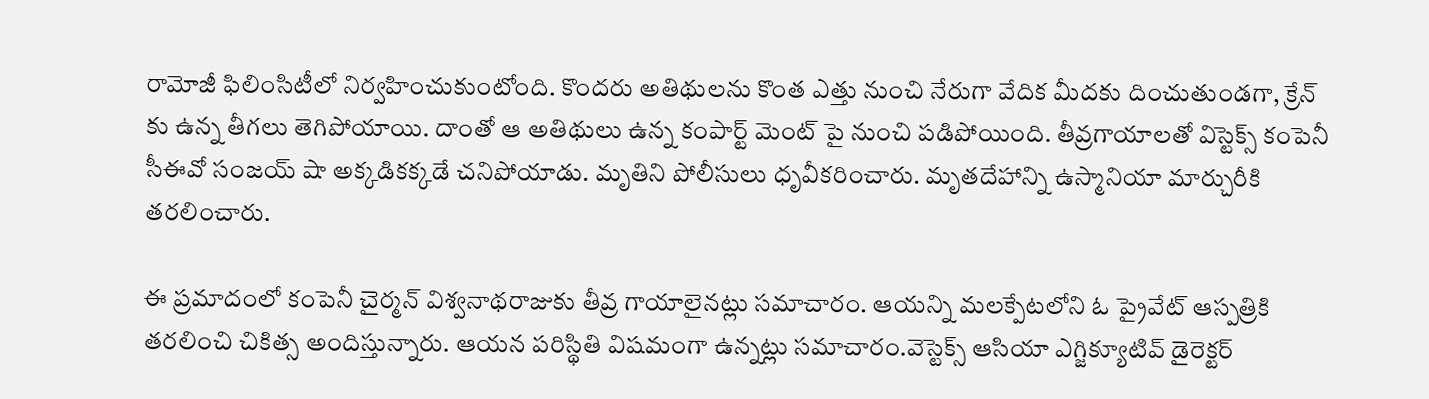రామోజీ ఫిలింసిటీలో నిర్వహించుకుంటోంది. కొందరు అతిథులను కొంత ఎత్తు నుంచి నేరుగా వేదిక మీదకు దించుతుండగా, క్రేన్ కు ఉన్న తీగలు తెగిపోయాయి. దాంతో ఆ అతిథులు ఉన్న కంపార్ట్ మెంట్ పై నుంచి పడిపోయింది. తీవ్రగాయాలతో విస్టెక్స్ కంపెనీ సీఈవో సంజయ్ షా అక్కడికక్కడే చనిపోయాడు. మృతిని పోలీసులు ధృవీకరించారు. మృతదేహాన్ని ఉస్మానియా మార్చురీకి తరలించారు.

ఈ ప్రమాదంలో కంపెనీ చైర్మన్ విశ్వనాథరాజుకు తీవ్ర గాయాలైనట్లు సమాచారం. ఆయన్ని మలక్పేటలోని ఓ ప్రైవేట్ ఆస్పత్రికి తరలించి చికిత్స అందిస్తున్నారు. ఆయన పరిస్థితి విషమంగా ఉన్నట్లు సమాచారం.వెస్టెక్స్ ఆసియా ఎగ్జిక్యూటివ్ డైరెక్టర్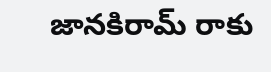జానకిరామ్ రాకు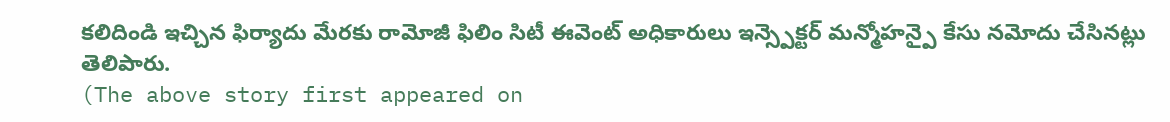కలిదిండి ఇచ్చిన ఫిర్యాదు మేరకు రామోజీ ఫిలిం సిటీ ఈవెంట్ అధికారులు ఇన్స్పెక్టర్ మన్మోహన్పై కేసు నమోదు చేసినట్లు తెలిపారు.
(The above story first appeared on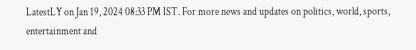LatestLY on Jan 19, 2024 08:33 PM IST. For more news and updates on politics, world, sports, entertainment and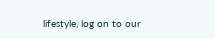lifestyle, log on to our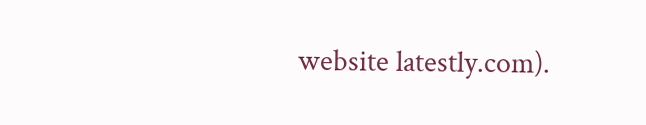website latestly.com).